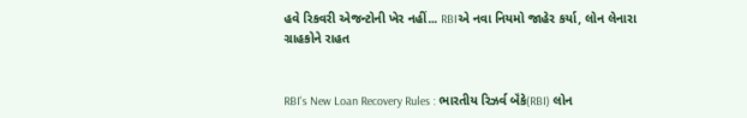હવે રિકવરી એજન્ટોની ખેર નહીં... RBIએ નવા નિયમો જાહેર કર્યા, લોન લેનારા ગ્રાહકોને રાહત


RBI's New Loan Recovery Rules : ભારતીય રિઝર્વ બૅંકે(RBI) લોન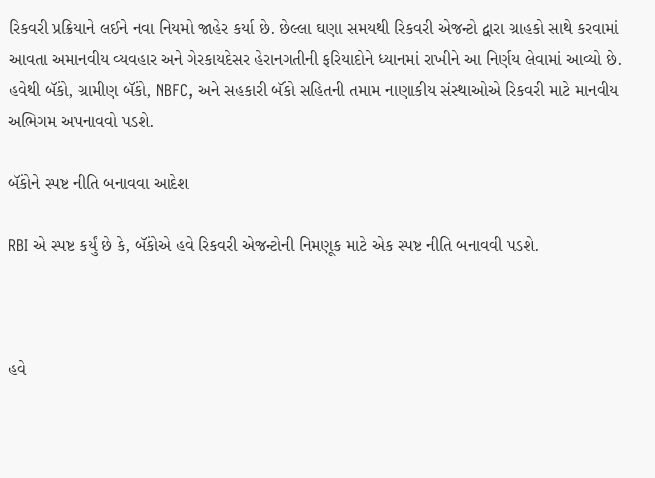રિકવરી પ્રક્રિયાને લઈને નવા નિયમો જાહેર કર્યા છે. છેલ્લા ઘણા સમયથી રિકવરી એજન્ટો દ્વારા ગ્રાહકો સાથે કરવામાં આવતા અમાનવીય વ્યવહાર અને ગેરકાયદેસર હેરાનગતીની ફરિયાદોને ધ્યાનમાં રાખીને આ નિર્ણય લેવામાં આવ્યો છે. હવેથી બૅંકો, ગ્રામીણ બૅંકો, NBFC, અને સહકારી બૅંકો સહિતની તમામ નાણાકીય સંસ્થાઓએ રિકવરી માટે માનવીય અભિગમ અપનાવવો પડશે.

બૅંકોને સ્પષ્ટ નીતિ બનાવવા આદેશ

RBI એ સ્પષ્ટ કર્યું છે કે, બૅંકોએ હવે રિકવરી એજન્ટોની નિમણૂક માટે એક સ્પષ્ટ નીતિ બનાવવી પડશે.



હવે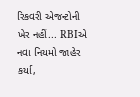રિકવરી એજન્ટોની ખેર નહીં... RBIએ નવા નિયમો જાહેર કર્યા,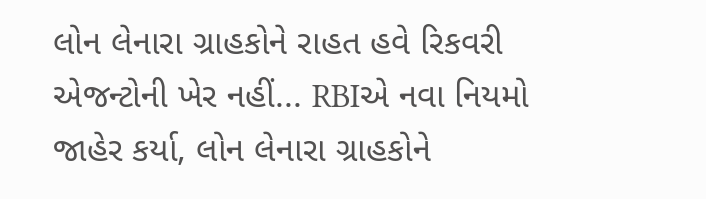લોન લેનારા ગ્રાહકોને રાહત હવે રિકવરી એજન્ટોની ખેર નહીં... RBIએ નવા નિયમો જાહેર કર્યા, લોન લેનારા ગ્રાહકોને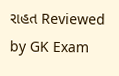રાહત Reviewed by GK Exam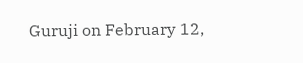Guruji on February 12,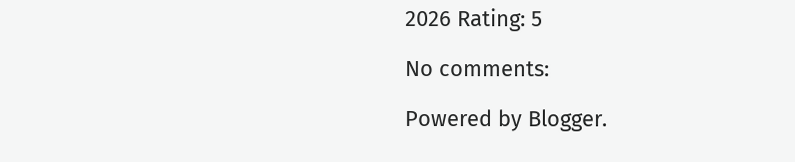2026 Rating: 5

No comments:

Powered by Blogger.